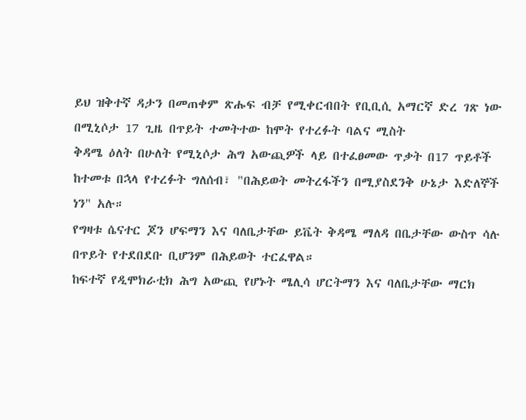ይህ ዝቅተኛ ዳታን በመጠቀም ጽሑፍ ብቻ የሚቀርብበት የቢቢሲ አማርኛ ድረ ገጽ ነው
በሚኒሶታ 17 ጊዜ በጥይት ተመትተው ከሞት የተረፉት ባልና ሚስት
ቅዳሜ ዕለት በሁለት የሚኒሶታ ሕግ አውጪዎች ላይ በተፈፀመው ጥቃት በ17 ጥይቶች ከተመቱ በኋላ የተረፉት ግለሰብ፣ "በሕይወት መትረፋችን በሚያስደንቅ ሁኔታ እድለኞች ነን" አሉ።
የግዛቱ ሴናተር ጆን ሆፍማን እና ባለቤታቸው ይቬት ቅዳሜ ማለዳ በቤታቸው ውስጥ ሳሉ በጥይት የተደበደቡ ቢሆንም በሕይወት ተርፈዋል።
ከፍተኛ የዲሞክራቲክ ሕግ አውጪ የሆኑት ሜሊሳ ሆርትማን እና ባለቤታቸው ማርክ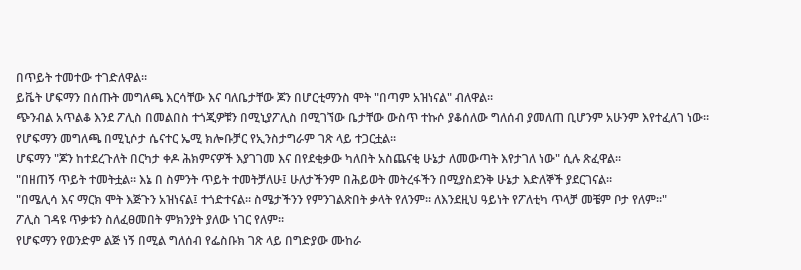በጥይት ተመተው ተገድለዋል።
ይቬት ሆፍማን በሰጡት መግለጫ እርሳቸው እና ባለቤታቸው ጆን በሆርቲማንስ ሞት "በጣም አዝነናል" ብለዋል።
ጭንብል አጥልቆ እንደ ፖሊስ በመልበስ ተጎጂዎቹን በሚኒያፖሊስ በሚገኘው ቤታቸው ውስጥ ተኩሶ ያቆሰለው ግለሰብ ያመለጠ ቢሆንም አሁንም እየተፈለገ ነው።
የሆፍማን መግለጫ በሚኒሶታ ሴናተር ኤሚ ክሎቡቻር የኢንስታግራም ገጽ ላይ ተጋርቷል።
ሆፍማን "ጆን ከተደረጉለት በርካታ ቀዶ ሕክምናዎች እያገገመ እና በየደቂቃው ካለበት አስጨናቂ ሁኔታ ለመውጣት እየታገለ ነው" ሲሉ ጽፈዋል።
"በዘጠኝ ጥይት ተመትቷል። እኔ በ ስምንት ጥይት ተመትቻለሁ፤ ሁለታችንም በሕይወት መትረፋችን በሚያስደንቅ ሁኔታ እድለኞች ያደርገናል።
"በሜሊሳ እና ማርክ ሞት እጅጉን አዝነናል፤ ተጎድተናል። ስሜታችንን የምንገልጽበት ቃላት የለንም። ለእንደዚህ ዓይነት የፖለቲካ ጥላቻ መቼም ቦታ የለም።"
ፖሊስ ገዳዩ ጥቃቱን ስለፈፀመበት ምክንያት ያለው ነገር የለም።
የሆፍማን የወንድም ልጅ ነኝ በሚል ግለሰብ የፌስቡክ ገጽ ላይ በግድያው ሙከራ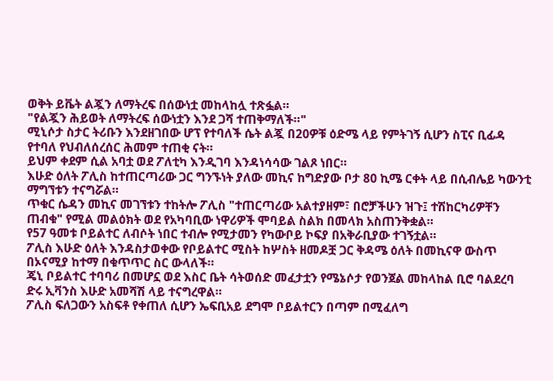ወቅት ይቬት ልጇን ለማትረፍ በሰውነቷ መከላከሏ ተጽፏል።
"የልጇን ሕይወት ለማትረፍ ሰውነቷን እንደ ጋሻ ተጠቅማለች።"
ሚኒሶታ ስታር ትሪቡን እንደዘገበው ሆፕ የተባለች ሴት ልጇ በ20ዎቹ ዕድሜ ላይ የምትገኝ ሲሆን ስፒና ቢፊዳ የተባለ የህብለሰረሰር ሕመም ተጠቂ ናት።
ይህም ቀደም ሲል አባቷ ወደ ፖለቲካ እንዲገባ እንዳነሳሳው ገልጾ ነበር።
እሁድ ዕለት ፖሊስ ከተጠርጣሪው ጋር ግንኙነት ያለው መኪና ከግድያው ቦታ 80 ኪሜ ርቀት ላይ በሲብሌይ ካውንቲ ማግኘቱን ተናግሯል።
ጥቁር ሴዳን መኪና መገኘቱን ተከትሎ ፖሊስ "ተጠርጣሪው አልተያዘም፣ በሮቻችሁን ዝጉ፤ ተሽከርካሪዎቸን ጠብቁ" የሚል መልዕክት ወደ የአካባቢው ነዋሪዎች ሞባይል ስልክ በመላክ አስጠንቅቋል።
የ57 ዓመቱ ቦይልተር ለብሶት ነበር ተብሎ የሚታመን የካውቦይ ኮፍያ በአቅራቢያው ተገኝቷል።
ፖሊስ እሁድ ዕለት እንዳስታወቀው የቦይልተር ሚስት ከሦስት ዘመዶቿ ጋር ቅዳሜ ዕለት በመኪናዋ ውስጥ በኦናሚያ ከተማ በቁጥጥር ስር ውላለች።
ጄኒ ቦይልተር ተባባሪ በመሆኗ ወደ እስር ቤት ሳትወሰድ መፈታቷን የሜኔሶታ የወንጀል መከላከል ቢሮ ባልደረባ ድሩ ኢቫንስ እሁድ አመሻሽ ላይ ተናግረዋል።
ፖሊስ ፍለጋውን አስፍቶ የቀጠለ ሲሆን ኤፍቢአይ ደግሞ ቦይልተርን በጣም በሚፈለግ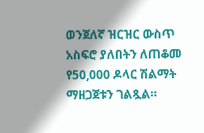ወንጀለኛ ዝርዝር ውስጥ አስፍሮ ያለበትን ለጠቆመ የ50,000 ዶላር ሽልማት ማዘጋጀቱን ገልጿል።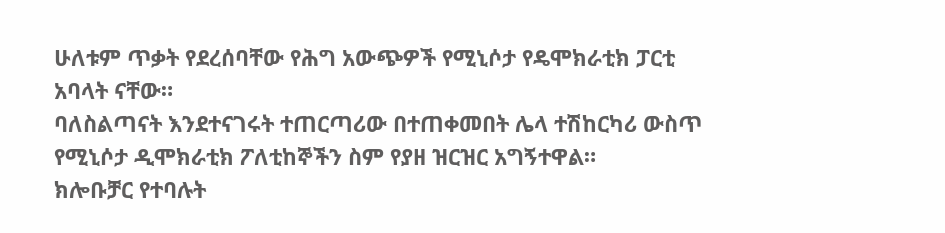ሁለቱም ጥቃት የደረሰባቸው የሕግ አውጭዎች የሚኒሶታ የዴሞክራቲክ ፓርቲ አባላት ናቸው።
ባለስልጣናት እንደተናገሩት ተጠርጣሪው በተጠቀመበት ሌላ ተሽከርካሪ ውስጥ የሚኒሶታ ዲሞክራቲክ ፖለቲከኞችን ስም የያዘ ዝርዝር አግኝተዋል።
ክሎቡቻር የተባሉት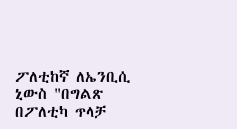ፖለቲከኛ ለኤንቢሲ ኒውስ "በግልጽ በፖለቲካ ጥላቻ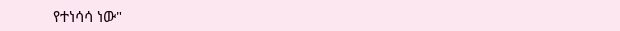የተነሳሳ ነው"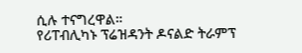ሲሉ ተናግረዋል።
የሪፐብሊካኑ ፕሬዝዳንት ዶናልድ ትራምፕ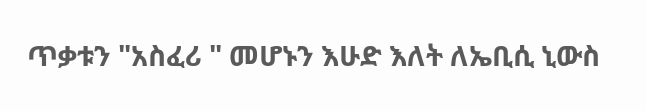ጥቃቱን "አስፈሪ " መሆኑን እሁድ እለት ለኤቢሲ ኒውስ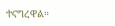ተናግረዋል።